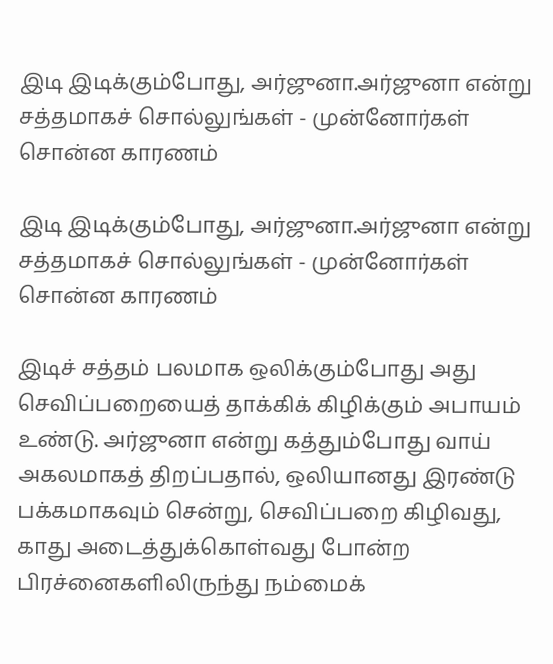இடி இடிக்கும்போது, அர்ஜுனா.அர்ஜுனா என்று சத்தமாகச் சொல்லுங்கள் - முன்னோர்கள் சொன்ன காரணம்

இடி இடிக்கும்போது, அர்ஜுனா.அர்ஜுனா என்று சத்தமாகச் சொல்லுங்கள் - முன்னோர்கள் சொன்ன காரணம்

இடிச் சத்தம் பலமாக ஒலிக்கும்போது அது செவிப்பறையைத் தாக்கிக் கிழிக்கும் அபாயம் உண்டு. அர்ஜுனா என்று கத்தும்போது வாய் அகலமாகத் திறப்பதால், ஒலியானது இரண்டு பக்கமாகவும் சென்று, செவிப்பறை கிழிவது, காது அடைத்துக்கொள்வது போன்ற பிரச்னைகளிலிருந்து நம்மைக்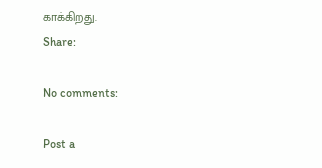காக்கிறது.
Share:

No comments:

Post a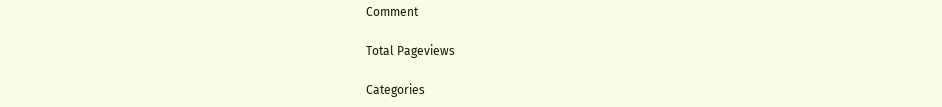Comment

Total Pageviews

Categories